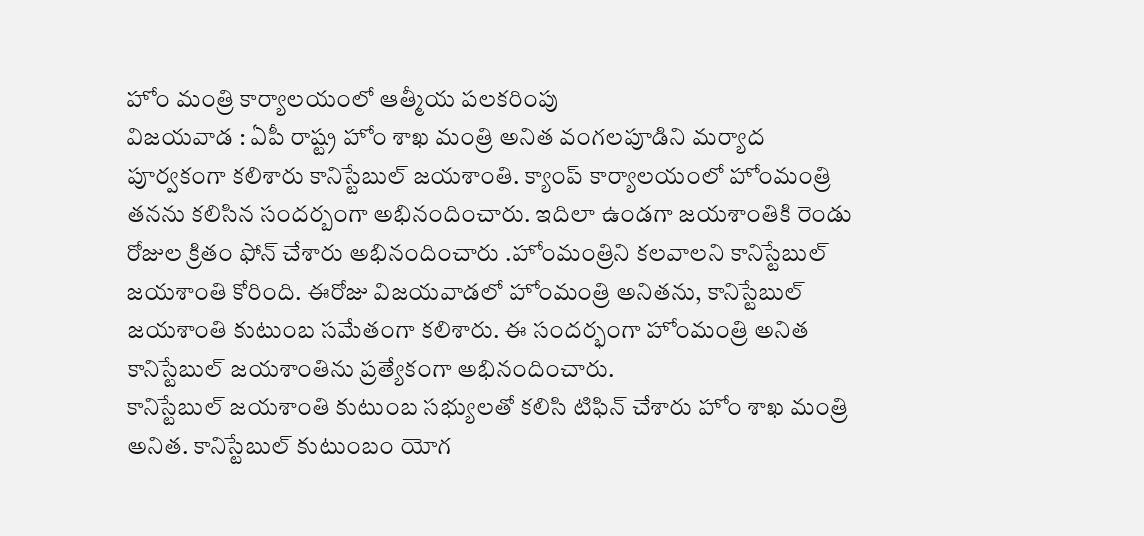హోం మంత్రి కార్యాలయంలో ఆత్మీయ పలకరింపు
విజయవాడ : ఏపీ రాష్ట్ర హోం శాఖ మంత్రి అనిత వంగలపూడిని మర్యాద పూర్వకంగా కలిశారు కానిస్టేబుల్ జయశాంతి. క్యాంప్ కార్యాలయంలో హోంమంత్రి తనను కలిసిన సందర్బంగా అభినందించారు. ఇదిలా ఉండగా జయశాంతికి రెండు రోజుల క్రితం ఫోన్ చేశారు అభినందించారు .హోంమంత్రిని కలవాలని కానిస్టేబుల్ జయశాంతి కోరింది. ఈరోజు విజయవాడలో హోంమంత్రి అనితను, కానిస్టేబుల్ జయశాంతి కుటుంబ సమేతంగా కలిశారు. ఈ సందర్భంగా హోంమంత్రి అనిత కానిస్టేబుల్ జయశాంతిను ప్రత్యేకంగా అభినందించారు.
కానిస్టేబుల్ జయశాంతి కుటుంబ సభ్యులతో కలిసి టిఫిన్ చేశారు హోం శాఖ మంత్రి అనిత. కానిస్టేబుల్ కుటుంబం యోగ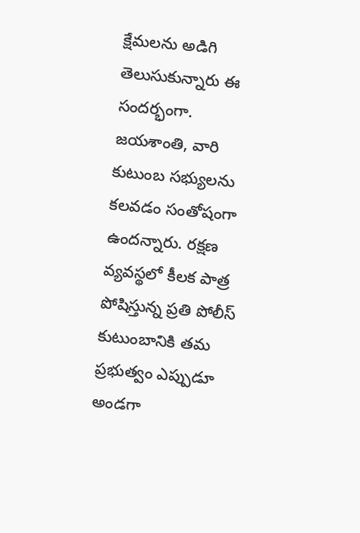క్షేమలను అడిగి తెలుసుకున్నారు ఈ సందర్భంగా. జయశాంతి, వారి కుటుంబ సభ్యులను కలవడం సంతోషంగా ఉందన్నారు. రక్షణ వ్యవస్థలో కీలక పాత్ర పోషిస్తున్న ప్రతి పోలీస్ కుటుంబానికి తమ ప్రభుత్వం ఎప్పుడూ అండగా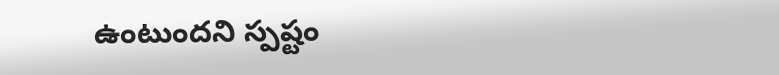ఉంటుందని స్పష్టం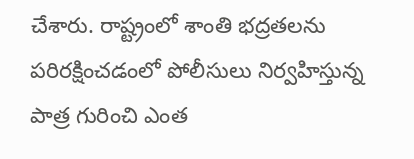చేశారు. రాష్ట్రంలో శాంతి భద్రతలను పరిరక్షించడంలో పోలీసులు నిర్వహిస్తున్న పాత్ర గురించి ఎంత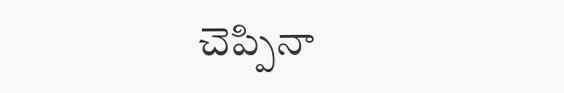చెప్పినా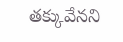తక్కువేనని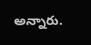అన్నారు.